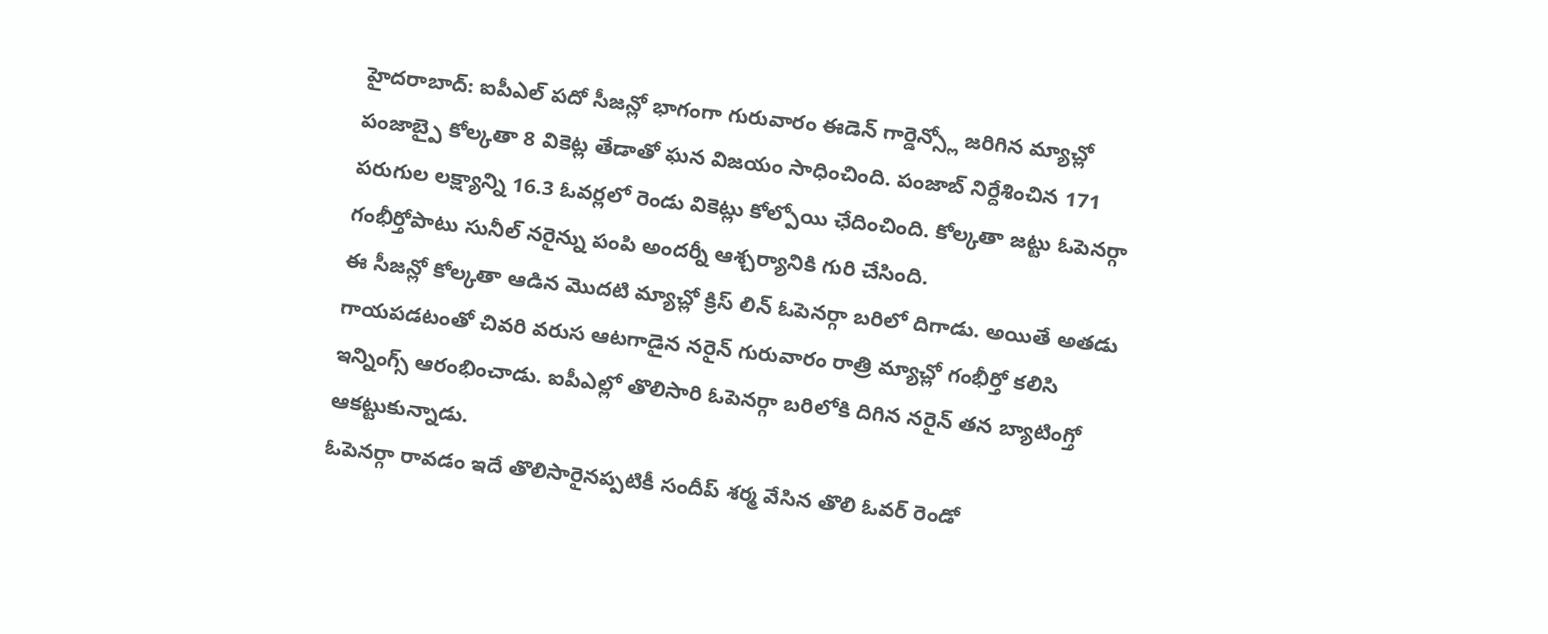హైదరాబాద్: ఐపీఎల్ పదో సీజన్లో భాగంగా గురువారం ఈడెన్ గార్డెన్స్లో జరిగిన మ్యాచ్లో పంజాబ్పై కోల్కతా 8 వికెట్ల తేడాతో ఘన విజయం సాధించింది. పంజాబ్ నిర్దేశించిన 171 పరుగుల లక్ష్యాన్ని 16.3 ఓవర్లలో రెండు వికెట్లు కోల్పోయి ఛేదించింది. కోల్కతా జట్టు ఓపెనర్గా గంభీర్తోపాటు సునీల్ నరైన్ను పంపి అందర్నీ ఆశ్చర్యానికి గురి చేసింది.
ఈ సీజన్లో కోల్కతా ఆడిన మొదటి మ్యాచ్లో క్రిస్ లిన్ ఓపెనర్గా బరిలో దిగాడు. అయితే అతడు గాయపడటంతో చివరి వరుస ఆటగాడైన నరైన్ గురువారం రాత్రి మ్యాచ్లో గంభీర్తో కలిసి ఇన్నింగ్స్ ఆరంభించాడు. ఐపీఎల్లో తొలిసారి ఓపెనర్గా బరిలోకి దిగిన నరైన్ తన బ్యాటింగ్తో ఆకట్టుకున్నాడు.
ఓపెనర్గా రావడం ఇదే తొలిసారైనప్పటికీ సందీప్ శర్మ వేసిన తొలి ఓవర్ రెండో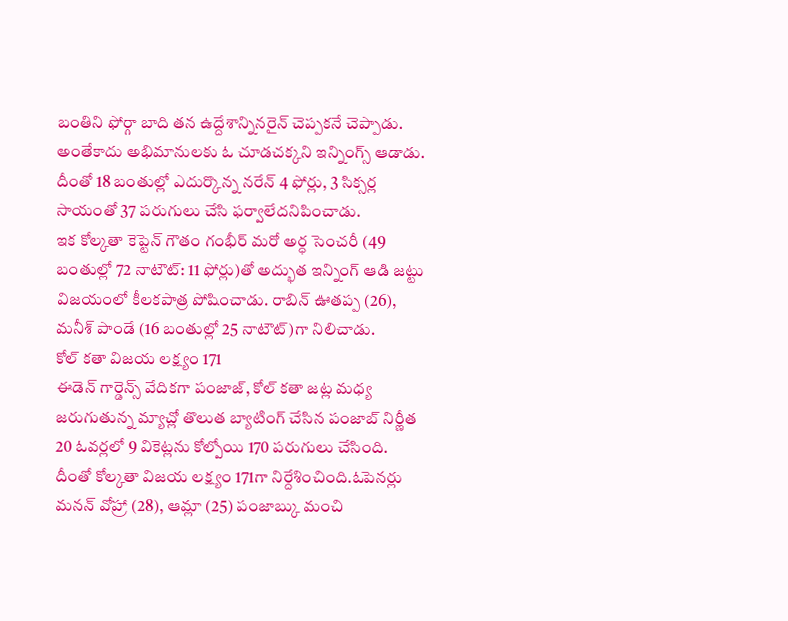బంతిని ఫోర్గా బాది తన ఉద్దేశాన్నినరైన్ చెప్పకనే చెప్పాడు. అంతేకాదు అభిమానులకు ఓ చూడచక్కని ఇన్నింగ్స్ ఆడాడు. దీంతో 18 బంతుల్లో ఎదుర్కొన్న నరేన్ 4 ఫోర్లు, 3 సిక్సర్ల సాయంతో 37 పరుగులు చేసి ఫర్వాలేదనిపించాడు.
ఇక కోల్కతా కెప్టెన్ గౌతం గంభీర్ మరో అర్ధ సెంచరీ (49 బంతుల్లో 72 నాటౌట్: 11 ఫోర్లు)తో అద్భుత ఇన్నింగ్ ఆడి జట్టు విజయంలో కీలకపాత్ర పోషించాడు. రాబిన్ ఊతప్ప (26), మనీశ్ పాండే (16 బంతుల్లో 25 నాటౌట్)గా నిలిచాడు.
కోల్ కతా విజయ లక్ష్యం 171
ఈడెన్ గార్డెన్స్ వేదికగా పంజాజ్, కోల్ కతా జట్ల మధ్య జరుగుతున్న మ్యాచ్లో తొలుత బ్యాటింగ్ చేసిన పంజాబ్ నిర్ణీత 20 ఓవర్లలో 9 వికెట్లను కోల్పోయి 170 పరుగులు చేసింది. దీంతో కోల్కతా విజయ లక్ష్యం 171గా నిర్దేశించింది.ఓపెనర్లు మనన్ వోహ్రా (28), ఆమ్లా (25) పంజాబ్కు మంచి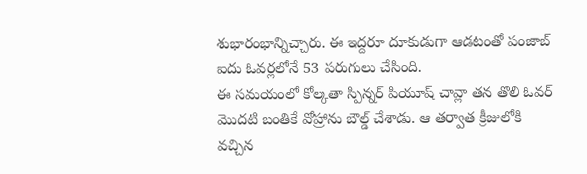శుభారంభాన్నిచ్చారు. ఈ ఇద్దరూ దూకుడుగా ఆడటంతో పంజాబ్ ఐదు ఓవర్లలోనే 53 పరుగులు చేసింది.
ఈ సమయంలో కోల్కతా స్పిన్నర్ పియూష్ చావ్లా తన తొలి ఓవర్ మొదటి బంతికే వోహ్రాను బౌల్డ్ చేశాడు. ఆ తర్వాత క్రీజులోకి వచ్చిన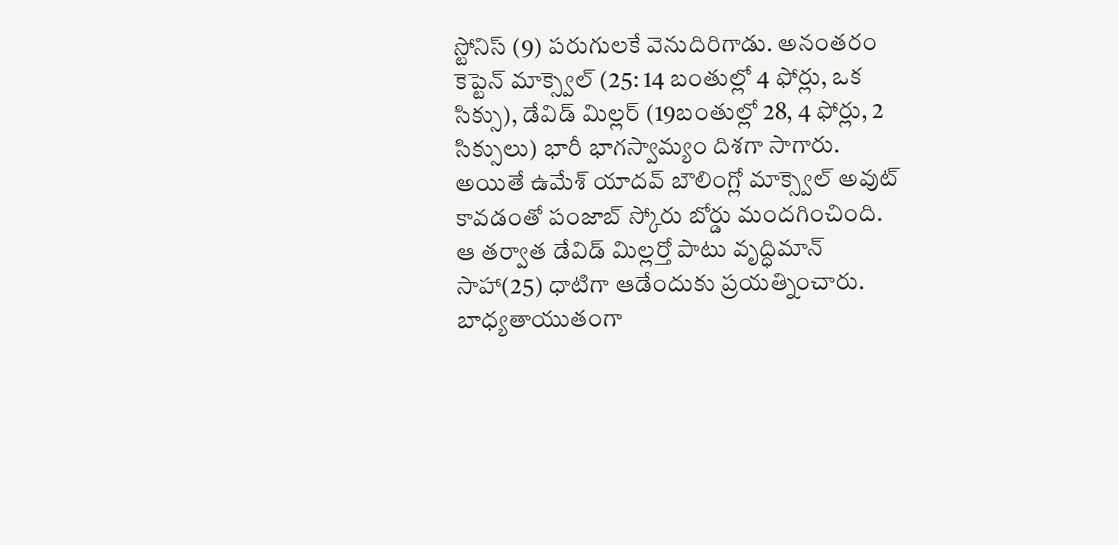స్టోనిస్ (9) పరుగులకే వెనుదిరిగాడు. అనంతరం కెప్టెన్ మాక్స్వెల్ (25: 14 బంతుల్లో 4 ఫోర్లు, ఒక సిక్సు), డేవిడ్ మిల్లర్ (19బంతుల్లో 28, 4 ఫోర్లు, 2 సిక్సులు) భారీ భాగస్వామ్యం దిశగా సాగారు. అయితే ఉమేశ్ యాదవ్ బౌలింగ్లో మాక్స్వెల్ అవుట్ కావడంతో పంజాబ్ స్కోరు బోర్డు మందగించింది.
ఆ తర్వాత డేవిడ్ మిల్లర్తో పాటు వృద్ధిమాన్ సాహా(25) ధాటిగా ఆడేందుకు ప్రయత్నించారు. బాధ్యతాయుతంగా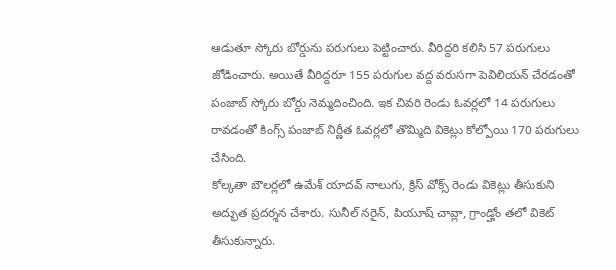ఆడుతూ స్కోరు బోర్డును పరుగులు పెట్టించారు. వీరిద్దరి కలిసి 57 పరుగులు జోడించారు. అయితే వీరిద్దరూ 155 పరుగుల వద్ద వరుసగా పెవిలియన్ చేరడంతో పంజాబ్ స్కోరు బోర్డు నెమ్మదించింది. ఇక చివరి రెండు ఓవర్లలో 14 పరుగులు రావడంతో కింగ్స్ పంజాబ్ నిర్ణీత ఓవర్లలో తొమ్మిది వికెట్లు కోల్పోయి 170 పరుగులు చేసింది.
కోల్కతా బౌలర్లలో ఉమేశ్ యాదవ్ నాలుగు, క్రిస్ వోక్స్ రెండు వికెట్లు తీసుకుని అద్భుత ప్రదర్శన చేశారు. సునీల్ నరైన్, పియూష్ చావ్లా, గ్రాండ్హోం తలో వికెట్ తీసుకున్నారు.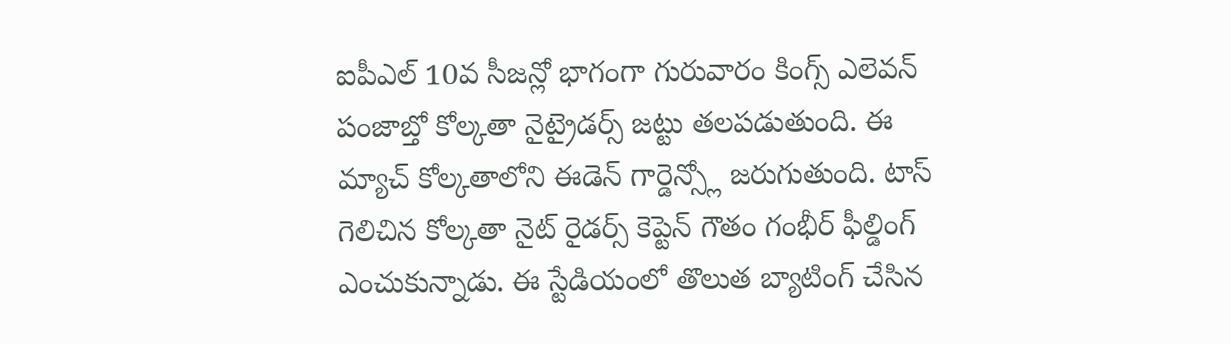ఐపీఎల్ 10వ సీజన్లో భాగంగా గురువారం కింగ్స్ ఎలెవన్ పంజాబ్తో కోల్కతా నైట్రైడర్స్ జట్టు తలపడుతుంది. ఈ మ్యాచ్ కోల్కతాలోని ఈడెన్ గార్డెన్స్లో జరుగుతుంది. టాస్ గెలిచిన కోల్కతా నైట్ రైడర్స్ కెప్టెన్ గౌతం గంభీర్ ఫీల్డింగ్ ఎంచుకున్నాడు. ఈ స్టేడియంలో తొలుత బ్యాటింగ్ చేసిన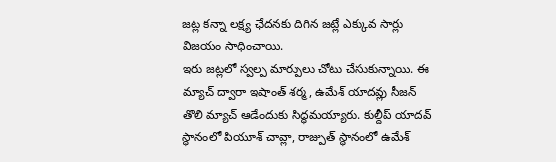జట్ల కన్నా లక్ష్య ఛేదనకు దిగిన జట్లే ఎక్కువ సార్లు విజయం సాధించాయి.
ఇరు జట్లలో స్వల్ప మార్పులు చోటు చేసుకున్నాయి. ఈ మ్యాచ్ ద్వారా ఇషాంత్ శర్మ, ఉమేశ్ యాదవ్లు సీజన్ తొలి మ్యాచ్ ఆడేందుకు సిద్ధమయ్యారు. కుల్దీప్ యాదవ్ స్థానంలో పియూశ్ చావ్లా, రాజ్పుత్ స్థానంలో ఉమేశ్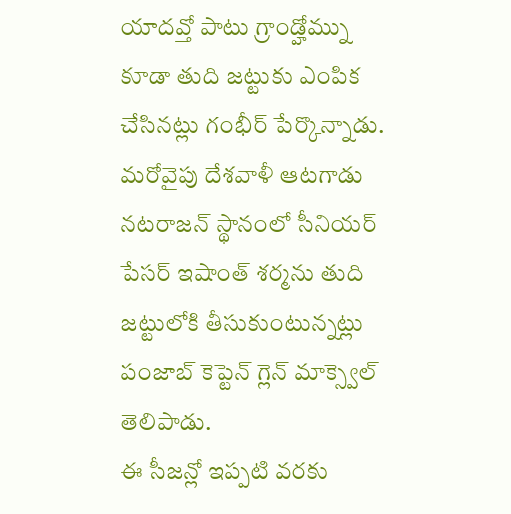యాదవ్తో పాటు గ్రాండ్హోమ్ను కూడా తుది జట్టుకు ఎంపిక చేసినట్లు గంభీర్ పేర్కొన్నాడు.
మరోవైపు దేశవాళీ ఆటగాడు నటరాజన్ స్థానంలో సీనియర్ పేసర్ ఇషాంత్ శర్మను తుది జట్టులోకి తీసుకుంటున్నట్లు పంజాబ్ కెప్టెన్ గ్లెన్ మాక్స్వెల్ తెలిపాడు.
ఈ సీజన్లో ఇప్పటి వరకు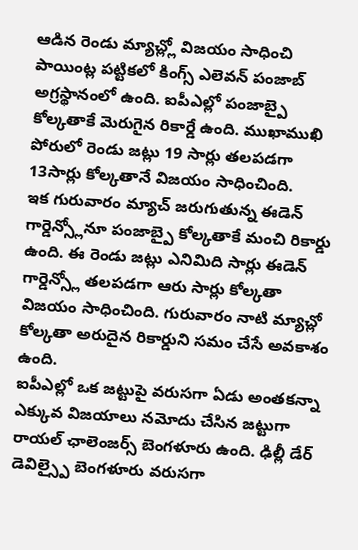ఆడిన రెండు మ్యాచ్ల్లో విజయం సాధించి పాయింట్ల పట్టికలో కింగ్స్ ఎలెవన్ పంజాబ్ అగ్రస్థానంలో ఉంది. ఐపీఎల్లో పంజాబ్పై కోల్కతాకే మెరుగైన రికార్డే ఉంది. ముఖాముఖి పోరులో రెండు జట్లు 19 సార్లు తలపడగా 13సార్లు కోల్కతానే విజయం సాధించింది.
ఇక గురువారం మ్యాచ్ జరుగుతున్న ఈడెన్ గార్డెన్స్లోనూ పంజాబ్పై కోల్కతాకే మంచి రికార్డు ఉంది. ఈ రెండు జట్లు ఎనిమిది సార్లు ఈడెన్ గార్డెన్స్లో తలపడగా ఆరు సార్లు కోల్కతా విజయం సాధించింది. గురువారం నాటి మ్యాచ్లో కోల్కతా అరుదైన రికార్డుని సమం చేసే అవకాశం ఉంది.
ఐపీఎల్లో ఒక జట్టుపై వరుసగా ఏడు అంతకన్నా ఎక్కువ విజయాలు నమోదు చేసిన జట్టుగా రాయల్ ఛాలెంజర్స్ బెంగళూరు ఉంది. ఢిల్లీ డేర్ డెవిల్స్పై బెంగళూరు వరుసగా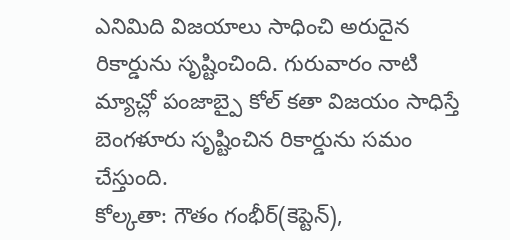ఎనిమిది విజయాలు సాధించి అరుదైన రికార్డును సృష్టించింది. గురువారం నాటి మ్యాచ్లో పంజాబ్పై కోల్ కతా విజయం సాధిస్తే బెంగళూరు సృష్టించిన రికార్డును సమం చేస్తుంది.
కోల్కతా: గౌతం గంభీర్(కెప్టెన్),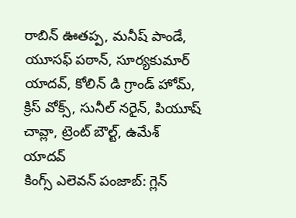రాబిన్ ఊతప్ప, మనీష్ పాండే, యూసఫ్ పఠాన్, సూర్యకుమార్ యాదవ్, కోలిన్ డి గ్రాండ్ హోమ్, క్రిస్ వోక్స్, సునీల్ నరైన్, పియూష్ చావ్లా, ట్రెంట్ బౌల్ట్, ఉమేశ్ యాదవ్
కింగ్స్ ఎలెవన్ పంజాబ్: గ్లెన్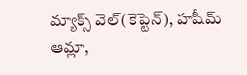మ్యాక్స్ వెల్(కెప్టెన్), హషీమ్ ఆమ్లా,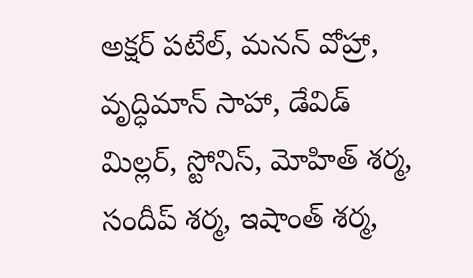అక్షర్ పటేల్, మనన్ వోహ్రా, వృద్ధిమాన్ సాహా, డేవిడ్ మిల్లర్, స్టోనిస్, మోహిత్ శర్మ, సందీప్ శర్మ, ఇషాంత్ శర్మ,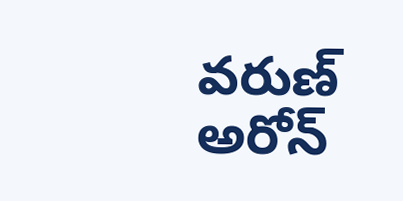వరుణ్ అరోన్